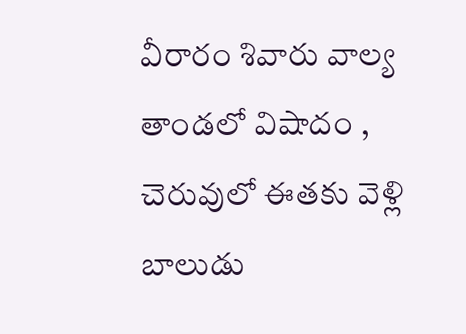వీరారం శివారు వాల్య తాండలో విషాదం , చెరువులో ఈతకు వెళ్లి బాలుడు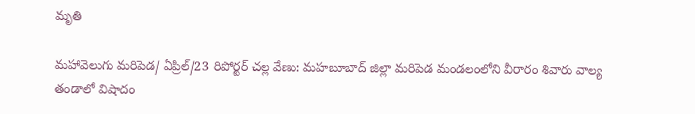మృతి

మహావెలుగు మరిపెడ/ ఏప్రిల్/23 రిపోర్టర్ చల్ల వేణు: మహబూబాద్ జిల్లా మరిపెడ మండలంలోని వీరారం శివారు వాల్య తండాలో విషాదం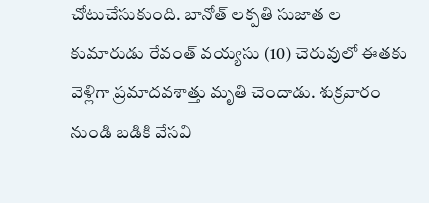చోటుచేసుకుంది. బానోత్ లక్పతి సుజాత ల కుమారుడు రేవంత్ వయ్యసు (10) చెరువులో ఈతకు వెళ్లిగా ప్రమాదవశాత్తు మృతి చెందాడు. శుక్రవారం నుండి బడికి వేసవి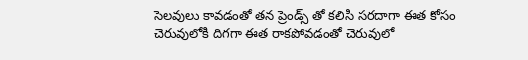సెలవులు కావడంతో తన ప్రెండ్స్ తో కలిసి సరదాగా ఈత కోసం చెరువులోకి దిగగా ఈత రాకపోవడంతో చెరువులో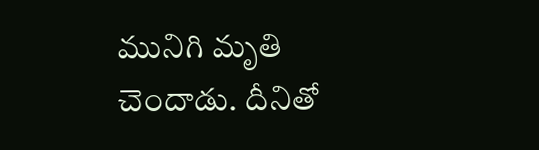మునిగి మృతి చెందాడు. దీనితో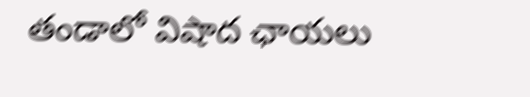తండాలో విషాద ఛాయలు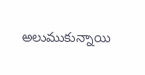అలుముకున్నాయి